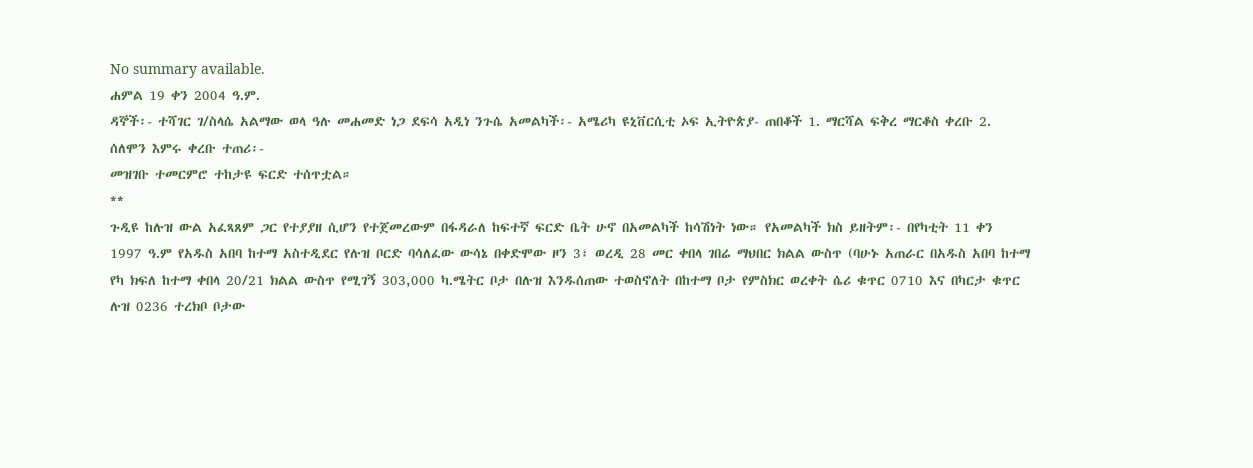No summary available.
ሐምል 19 ቀን 2004 ዓ.ም.
ዳኞች፡- ተሻገር ገ/ስላሴ አልማው ወላ ዓሉ መሐመድ ነጋ ደፍሳ አዲነ ንጉሴ አመልካች፡- አሜሪካ ዩኒቨርሲቲ ኦፍ ኢትዮጵያ- ጠበቆች 1. ማርሻል ፍቅረ ማርቆስ ቀረቡ 2. ሰለሞን እምሩ ቀረቡ ተጠሪ፡-
መዝገቡ ተመርምሮ ተከታዩ ፍርድ ተሰጥቷል።
**
ጉዲዩ ከሉዝ ውል አፈጻጸም ጋር የተያያዘ ሲሆን የተጀመረውም በፋዳራለ ከፍተኛ ፍርድ ቤት ሁኖ በአመልካች ከሳሽነት ነው። የአመልካች ክስ ይዘትም፡- በየካቲት 11 ቀን 1997 ዓ.ም የአዱስ አበባ ከተማ አስተዲደር የሉዝ ቦርድ ባሳለፈው ውሳኔ በቀድሞው ዞን 3፣ ወረዲ 28 መር ቀበላ ገበሬ ማህበር ክልል ውስጥ (ባሁኑ አጠራር በአዱስ አበባ ከተማ የካ ክፍለ ከተማ ቀበላ 20/21 ክልል ውስጥ የሚገኝ 303,000 ካ.ሜትር ቦታ በሉዝ እንዱሰጠው ተወስኖለት በከተማ ቦታ የምስክር ወረቀት ሴሪ ቁጥር 0710 እና በካርታ ቁጥር ሉዝ 0236 ተረክቦ ቦታው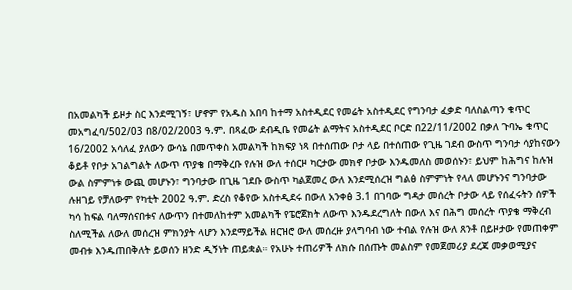በአመልካች ይዞታ ስር እንደሚገኝ፣ ሆኖም የአዱስ አበባ ከተማ አስተዲደር የመሬት አስተዲደር የግንባታ ፈቃድ ባለስልጣን ቁጥር መአግፈባ/502/03 በ8/02/2003 ዓ.ም. በጻፈው ደብዲቤ የመሬት ልማትና አስተዲደር ቦርድ በ22/11/2002 በቃለ ጉባኤ ቁጥር 16/2002 አሳለፈ ያለውን ውሳኔ በመጥቀስ አመልካች ከክፍያ ነጻ በተሰጠው ቦታ ላይ በተሰጠው የጊዜ ገደብ ውስጥ ግንባታ ሳያከናውን ቆይቶ የቦታ አገልግልት ለውጥ ጥያቄ በማቅረቡ የሉዝ ውለ ተሰርዞ ካርታው መክኖ ቦታው እንዱመለስ መወሰኑን፣ ይህም ከሕግና ከሉዝ ውል ስምምነቱ ውጪ መሆኑን፣ ግንባታው በጊዜ ገደቡ ውስጥ ካልጀመረ ውለ እንደሚሰረዝ ግልፅ ስምምነት የላለ መሆኑንና ግንባታው ሉዘገይ የቻለውም የካቲት 2002 ዓ.ም. ድረስ የቆየው አስተዲደሩ በውለ አንቀፅ 3.1 በገባው ግዳታ መሰረት ቦታው ላይ የሰፈሩትን ሰዎች ካሳ ከፍል ባለማሰናበቱና ለውጥን በተመለከተም አመልካች የፔሮጀክት ለውጥ እንዱደረግለት በውለ እና በሕግ መሰረት ጥያቄ ማቅረብ ስለሚችል ለውለ መሰረዝ ምክንያት ላሆን እንደማይችል ዘርዝሮ ውለ መሰረዙ ያላግባብ ነው ተብል የሉዝ ውለ ጸንቶ በይዞታው የመጠቀም መብቱ እንዱጠበቅለት ይወሰን ዘንድ ዲኝነት ጠይቋል። የአሁኑ ተጠሪዎች ለክሱ በሰጡት መልስም የመጀመሪያ ደረጃ መቃወሚያና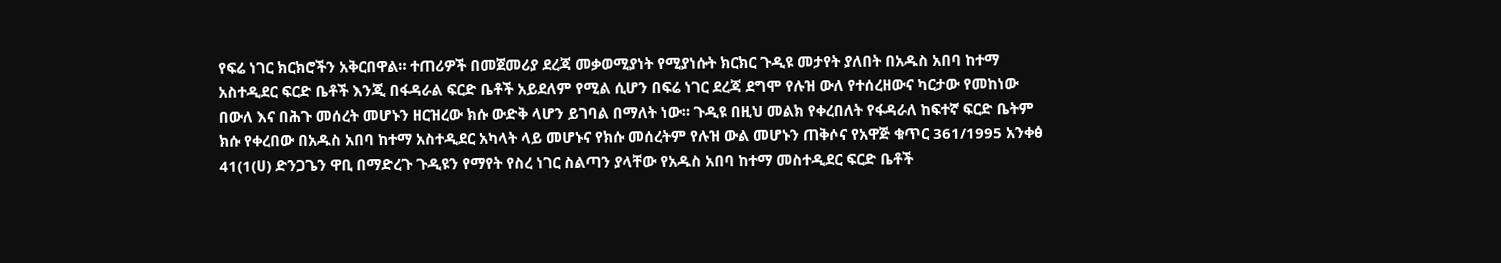የፍሬ ነገር ክርክሮችን አቅርበዋል። ተጠሪዎች በመጀመሪያ ደረጃ መቃወሚያነት የሚያነሱት ክርክር ጉዲዩ መታየት ያለበት በአዱስ አበባ ከተማ አስተዲደር ፍርድ ቤቶች እንጂ በፋዳራል ፍርድ ቤቶች አይደለም የሚል ሲሆን በፍሬ ነገር ደረጃ ደግሞ የሉዝ ውለ የተሰረዘውና ካርታው የመከነው በውለ እና በሕጉ መሰረት መሆኑን ዘርዝረው ክሱ ውድቅ ላሆን ይገባል በማለት ነው። ጉዲዩ በዚህ መልክ የቀረበለት የፋዳራለ ከፍተኛ ፍርድ ቤትም ክሱ የቀረበው በአዱስ አበባ ከተማ አስተዲደር አካላት ላይ መሆኑና የክሱ መሰረትም የሉዝ ውል መሆኑን ጠቅሶና የአዋጅ ቁጥር 361/1995 አንቀፅ 41(1(ሀ) ድንጋጌን ዋቢ በማድረጉ ጉዲዩን የማየት የስረ ነገር ስልጣን ያላቸው የአዱስ አበባ ከተማ መስተዲደር ፍርድ ቤቶች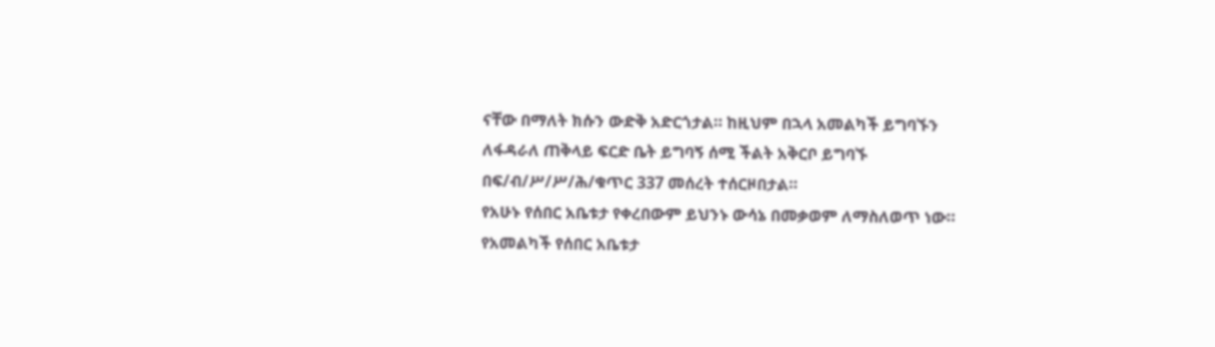ናቸው በማለት ክሱን ውድቅ አድርጎታል። ከዚህም በኋላ አመልካች ይግባኙን ለፋዳራለ ጠቅላይ ፍርድ ቤት ይግባኝ ሰሚ ችልት አቅርቦ ይግባኙ በፍ/ብ/ሥ/ሥ/ሕ/ቁጥር 337 መሰረት ተሰርዞበታል።
የአሁኑ የሰበር አቤቱታ የቀረበውም ይህንኑ ውሳኔ በመቃወም ለማስለወጥ ነው።
የአመልካች የሰበር አቤቱታ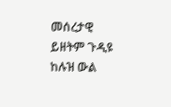መሰረታዊ ይዘትም ጉዲዩ ከሉዝ ውል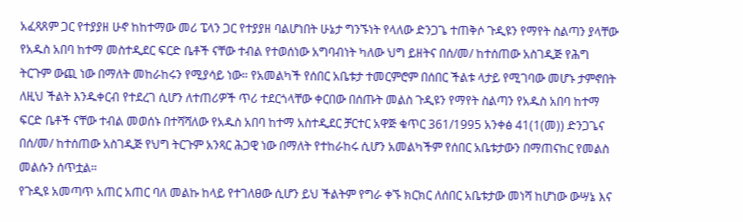አፈጻጸም ጋር የተያያዘ ሁኖ ከከተማው መሪ ፔላን ጋር የተያያዘ ባልሆነበት ሁኔታ ግንኙነት የላለው ድንጋጌ ተጠቅሶ ጉዲዩን የማየት ስልጣን ያላቸው የአዱስ አበባ ከተማ መስተዲደር ፍርድ ቤቶች ናቸው ተብል የተወሰነው አግባብነት ካለው ህግ ይዘትና በሰ/መ/ ከተሰጠው አስገዲጅ የሕግ ትርጉም ውጪ ነው በማለት መከራከሩን የሚያሳይ ነው። የአመልካች የሰበር አቤቱታ ተመርምሮም በሰበር ችልቱ ላታይ የሚገባው መሆኑ ታምኖበት ለዚህ ችልት እንዱቀርብ የተደረገ ሲሆን ለተጠሪዎች ጥሪ ተደርጎላቸው ቀርበው በሰጡት መልስ ጉዲዩን የማየት ስልጣን የአዱስ አበባ ከተማ ፍርድ ቤቶች ናቸው ተብል መወሰኑ በተሻሻለው የአዱስ አበባ ከተማ አስተዲደር ቻርተር አዋጅ ቁጥር 361/1995 አንቀፅ 41(1(መ)) ድንጋጌና በሰ/መ/ ከተሰጠው አስገዲጅ የህግ ትርጉም አንጻር ሕጋዊ ነው በማለት የተከራከሩ ሲሆን አመልካችም የሰበር አቤቱታውን በማጠናከር የመልስ መልሱን ሰጥቷል።
የጉዲዩ አመጣጥ አጠር አጠር ባለ መልኩ ከላይ የተገለፀው ሲሆን ይህ ችልትም የግራ ቀኙ ክርክር ለሰበር አቤቱታው መነሻ ከሆነው ውሣኔ እና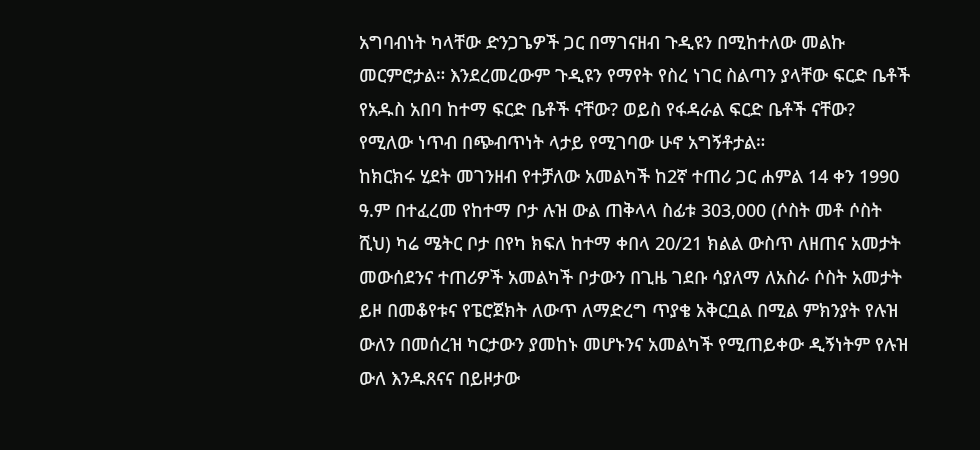አግባብነት ካላቸው ድንጋጌዎች ጋር በማገናዘብ ጉዲዩን በሚከተለው መልኩ መርምሮታል። እንደረመረውም ጉዲዩን የማየት የስረ ነገር ስልጣን ያላቸው ፍርድ ቤቶች የአዱስ አበባ ከተማ ፍርድ ቤቶች ናቸው? ወይስ የፋዳራል ፍርድ ቤቶች ናቸው? የሚለው ነጥብ በጭብጥነት ላታይ የሚገባው ሁኖ አግኝቶታል።
ከክርክሩ ሂደት መገንዘብ የተቻለው አመልካች ከ2ኛ ተጠሪ ጋር ሐምል 14 ቀን 1990 ዓ.ም በተፈረመ የከተማ ቦታ ሉዝ ውል ጠቅላላ ስፊቱ 303,000 (ሶስት መቶ ሶስት ሺህ) ካሬ ሜትር ቦታ በየካ ክፍለ ከተማ ቀበላ 20/21 ክልል ውስጥ ለዘጠና አመታት መውሰደንና ተጠሪዎች አመልካች ቦታውን በጊዜ ገደቡ ሳያለማ ለአስራ ሶስት አመታት ይዞ በመቆየቱና የፔሮጀክት ለውጥ ለማድረግ ጥያቄ አቅርቧል በሚል ምክንያት የሉዝ ውለን በመሰረዝ ካርታውን ያመከኑ መሆኑንና አመልካች የሚጠይቀው ዲኝነትም የሉዝ ውለ እንዱጸናና በይዞታው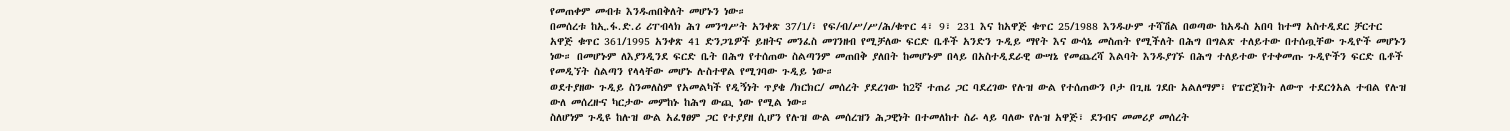የመጠቀም መብቱ እንዱጠበቅለት መሆኑን ነው።
በመሰረቱ ከኢ.ፋ.ድ.ሪ ሪፐብላክ ሕገ መንግሥት አንቀጽ 37/1/፣ የፍ/ብ/ሥ/ሥ/ሕ/ቁጥር 4፣ 9፣ 231 እና ከአዋጅ ቁጥር 25/1988 እንዱሁም ተሻሽል በወጣው ከአዱስ አበባ ከተማ አስተዲደር ቻርተር አዋጅ ቁጥር 361/1995 አንቀጽ 41 ድንጋጌዎች ይዘትና መንፈስ መገንዘብ የሚቻለው ፍርድ ቤቶች አንድን ጉዲይ ማየት እና ውሳኔ መስጠት የሚችለት በሕግ በግልጽ ተለይተው በተሰጧቸው ጉዲዮች መሆኑን ነው። በመሆኑም ለእያንዲንደ ፍርድ ቤት በሕግ የተሰጠው ስልጣንም መጠበቅ ያለበት ከመሆኑም በላይ በአስተዲደራዊ ውሣኔ የመጨረሻ እልባት እንዱያገኙ በሕግ ተለይተው የተቀመጡ ጉዲዮችን ፍርድ ቤቶች የመዲኘት ስልጣን የላላቸው መሆኑ ሉስተዋል የሚገባው ጉዲይ ነው።
ወደተያዘው ጉዲይ ስንመለስም የአመልካች የዲኝነት ጥያቄ /ክርክር/ መሰረት ያደረገው ከ2ኛ ተጠሪ ጋር ባደረገው የሉዝ ውል የተሰጠውን ቦታ በጊዜ ገደቡ አልለማም፣ የፔሮጀክት ለውጥ ተደርጎአል ተብል የሉዝ ውለ መሰረዙና ካርታው መምከኑ ከሕግ ውጪ ነው የሚል ነው።
ስለሆነም ጉዲዩ ከሉዝ ውል አፈፃፀም ጋር የተያያዘ ሲሆን የሉዝ ውል መሰረዝን ሕጋዊነት በተመለከተ ስራ ላይ ባለው የሉዝ አዋጅ፣ ደንብና መመሪያ መሰረት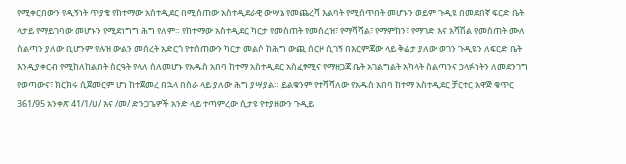የሚቀርበውን የዲኝነት ጥያቄ የከተማው አስተዲደር በሚሰጠው አስተዲደራዊ ውሣኔ የመጨረሻ እልባት የሚሰጥበት መሆኑን ወይም ጉዲዩ በመደበኛ ፍርድ ቤት ላታይ የማይገባው መሆኑን የሚደነግግ ሕግ የለም። የከተማው አስተዲደር ካርታ የመስጠት የመሰረዝ፣ የማሻሻል፣ የማምከን፣ የማገድ እና አሻሽል የመስጠት ሙለ ስልጣን ያለው ቢሆንም የሉዝ ውልን መሰረት አድርጎ የተሰጠውን ካርታ መልሶ ከሕግ ውጪ ሰርዞ ሲገኝ በእርምጃው ላይ ቅሬታ ያለው ወገን ጉዲዩን ለፍርድ ቤት እንዲያቀርብ የሚከለከልበት ስርዓት የላለ ስለመሆኑ የአዱስ አበባ ከተማ አስተዲደር አስፈፃሚና የማዘጋጃ ቤት አገልግልት አካላት ስልጣንና ኃላፉነትን ለመደንገግ የወጣውና፣ ክርክሩ ሲጀመርም ሆነ ከተጀመረ በኋላ በስራ ላይ ያለው ሕግ ያሣያል። ይልቁንም የተሻሻለው የአዱስ አበባ ከተማ አስተዲደር ቻርተር አዋጅ ቁጥር 361/95 አንቀጽ 41/1/ሀ/ እና /መ/ ድንጋጌዎች አንድ ላይ ተጣምረው ሲታዩ የተያዘውን ጉዲይ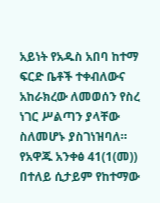አይነት የአዱስ አበባ ከተማ ፍርድ ቤቶች ተቀብለውና አከራክረው ለመወሰን የስረ ነገር ሥልጣን ያላቸው ስለመሆኑ ያስገነዝባለ። የአዋጁ አንቀፅ 41(1(መ)) በተለይ ሲታይም የከተማው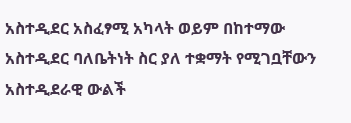አስተዲደር አስፈፃሚ አካላት ወይም በከተማው አስተዲደር ባለቤትነት ስር ያለ ተቋማት የሚገቧቸውን አስተዲደራዊ ውልች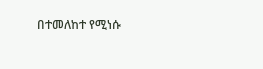በተመለከተ የሚነሱ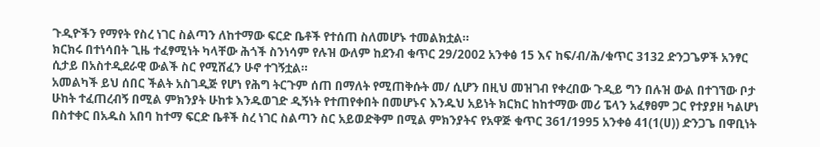ጉዲዮችን የማየት የስረ ነገር ስልጣን ለከተማው ፍርድ ቤቶች የተሰጠ ስለመሆኑ ተመልክቷል።
ክርክሩ በተነሳበት ጊዜ ተፈፃሚነት ካላቸው ሕጎች ስንነሳም የሉዝ ውለም ከደንብ ቁጥር 29/2002 አንቀፅ 15 እና ከፍ/ብ/ሕ/ቁጥር 3132 ድንጋጌዎች አንፃር ሲታይ በአስተዲደራዊ ውልች ስር የሚሸፈን ሁኖ ተገኝቷል።
አመልካች ይህ ሰበር ችልት አስገዲጅ የሆነ የሕግ ትርጉም ሰጠ በማለት የሚጠቅሱት መ/ ሲሆን በዚህ መዝገብ የቀረበው ጉዲይ ግን በሉዝ ውል በተገኘው ቦታ ሁከት ተፈጠረብኝ በሚል ምክንያት ሁከቱ እንዱወገድ ዲኝነት የተጠየቀበት በመሆኑና እንዱህ አይነት ክርክር ከከተማው መሪ ፔላን አፈፃፀም ጋር የተያያዘ ካልሆነ በስተቀር በአዱስ አበባ ከተማ ፍርድ ቤቶች ስረ ነገር ስልጣን ስር አይወድቅም በሚል ምክንያትና የአዋጅ ቁጥር 361/1995 አንቀፅ 41(1(ሀ)) ድንጋጌ በዋቢነት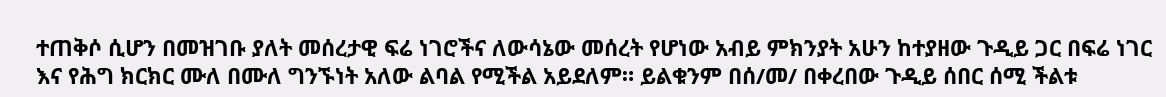ተጠቅሶ ሲሆን በመዝገቡ ያለት መሰረታዊ ፍሬ ነገሮችና ለውሳኔው መሰረት የሆነው አብይ ምክንያት አሁን ከተያዘው ጉዲይ ጋር በፍሬ ነገር እና የሕግ ክርክር ሙለ በሙለ ግንኙነት አለው ልባል የሚችል አይደለም። ይልቁንም በሰ/መ/ በቀረበው ጉዲይ ሰበር ሰሚ ችልቱ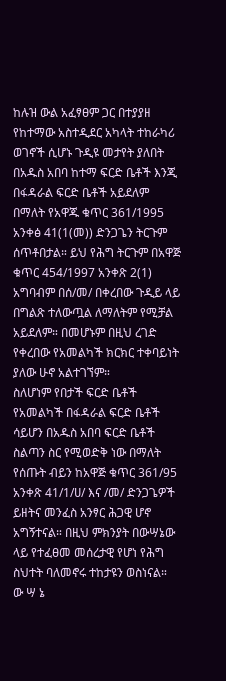ከሉዝ ውል አፈፃፀም ጋር በተያያዘ የከተማው አስተዲደር አካላት ተከራካሪ ወገኖች ሲሆኑ ጉዲዩ መታየት ያለበት በአዱስ አበባ ከተማ ፍርድ ቤቶች እንጂ በፋዳራል ፍርድ ቤቶች አይደለም በማለት የአዋጁ ቁጥር 361/1995 አንቀፅ 41(1(መ)) ድንጋጌን ትርጉም ሰጥቶበታል። ይህ የሕግ ትርጉም በአዋጅ ቁጥር 454/1997 አንቀጽ 2(1) አግባብም በሰ/መ/ በቀረበው ጉዲይ ላይ በግልጽ ተለውጧል ለማለትም የሚቻል አይደለም። በመሆኑም በዚህ ረገድ የቀረበው የአመልካች ክርክር ተቀባይነት ያለው ሁኖ አልተገኘም።
ስለሆነም የበታች ፍርድ ቤቶች የአመልካች በፋዳራል ፍርድ ቤቶች ሳይሆን በአዱስ አበባ ፍርድ ቤቶች ስልጣን ስር የሚወድቅ ነው በማለት የሰጡት ብይን ከአዋጅ ቁጥር 361/95 አንቀጽ 41/1/ሀ/ እና /መ/ ድንጋጌዎች ይዘትና መንፈስ አንፃር ሕጋዊ ሆኖ አግኝተናል። በዚህ ምክንያት በውሣኔው ላይ የተፈፀመ መሰረታዊ የሆነ የሕግ ስህተት ባለመኖሩ ተከታዩን ወስነናል።
ው ሣ ኔ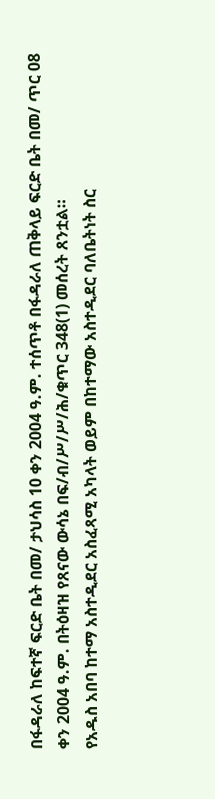በፋዳራለ ከፍተኛ ፍርድ ቤት በመ/ ታህሳስ 10 ቀን 2004 ዓ.ም. ተሰጥቶ በፋዳራለ ጠቅላይ ፍርድ ቤት በመ/ ጥር 08 ቀን 2004 ዓ.ም. በትዕዛዝ የጸናው ውሳኔ በፍ/ብ/ሥ/ሥ/ሕ/ቁጥር 348(1) መሰረት ጸንቷል።
የአዱስ አበባ ከተማ አስተዲደር አስፈጻሚ አካላት ወይም በከተማው አስተዲደር ባለቤትነት ስር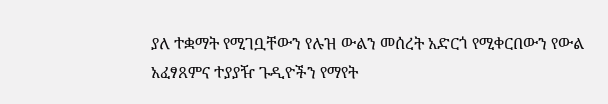ያለ ተቋማት የሚገቧቸውን የሉዝ ውልን መሰረት አድርጎ የሚቀርበውን የውል አፈፃጸምና ተያያዥ ጉዲዮችን የማየት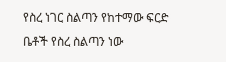የስረ ነገር ስልጣን የከተማው ፍርድ ቤቶች የስረ ስልጣን ነው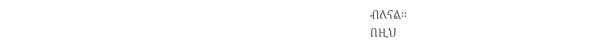ብለናል።
በዚህ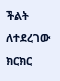ችልት ለተደረገው ክርክር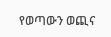የወጣውን ወጪና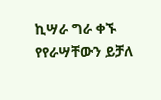ኪሣራ ግራ ቀኙ የየራሣቸውን ይቻለ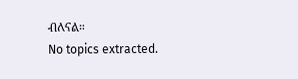ብለናል።
No topics extracted.